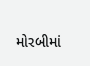મોરબીમાં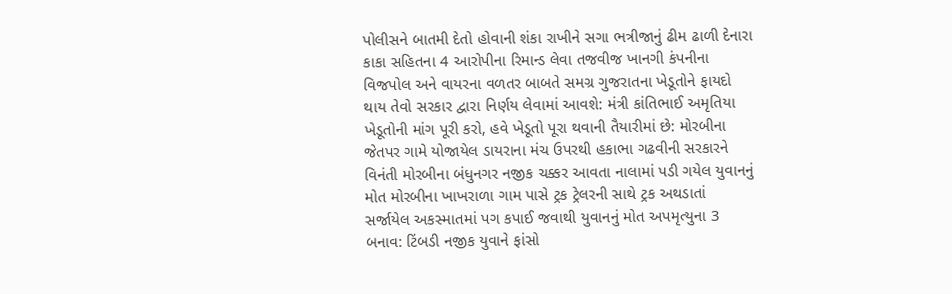પોલીસને બાતમી દેતો હોવાની શંકા રાખીને સગા ભત્રીજાનું ઢીમ ઢાળી દેનારા કાકા સહિતના 4 આરોપીના રિમાન્ડ લેવા તજવીજ ખાનગી કંપનીના વિજપોલ અને વાયરના વળતર બાબતે સમગ્ર ગુજરાતના ખેડૂતોને ફાયદો થાય તેવો સરકાર દ્વારા નિર્ણય લેવામાં આવશે: મંત્રી કાંતિભાઈ અમૃતિયા ખેડૂતોની માંગ પૂરી કરો, હવે ખેડૂતો પૂરા થવાની તૈયારીમાં છે: મોરબીના જેતપર ગામે યોજાયેલ ડાયરાના મંચ ઉપરથી હકાભા ગઢવીની સરકારને વિનંતી મોરબીના બંધુનગર નજીક ચક્કર આવતા નાલામાં પડી ગયેલ યુવાનનું મોત મોરબીના ખાખરાળા ગામ પાસે ટ્રક ટ્રેલરની સાથે ટ્રક અથડાતાં સર્જાયેલ અકસ્માતમાં પગ કપાઈ જવાથી યુવાનનું મોત અપમૃત્યુના 3 બનાવ: ટિંબડી નજીક યુવાને ફાંસો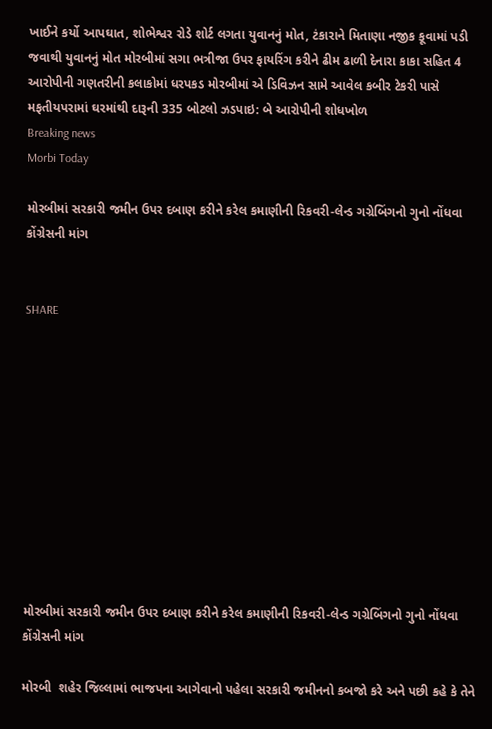ખાઈને કર્યો આપઘાત, શોભેશ્વર રોડે શોર્ટ લગતા યુવાનનું મોત, ટંકારાને મિતાણા નજીક કૂવામાં પડી જવાથી યુવાનનું મોત મોરબીમાં સગા ભત્રીજા ઉપર ફાયરિંગ કરીને ઢીમ ઢાળી દેનારા કાકા સહિત 4 આરોપીની ગણતરીની કલાકોમાં ધરપકડ મોરબીમાં એ ડિવિઝન સામે આવેલ કબીર ટેકરી પાસે મફતીયપરામાં ઘરમાંથી દારૂની 335 બોટલો ઝડપાઇ: બે આરોપીની શોધખોળ
Breaking news
Morbi Today

મોરબીમાં સરકારી જમીન ઉપર દબાણ કરીને કરેલ કમાણીની રિકવરી-લેન્ડ ગગ્રેબિંગનો ગુનો નોંધવા કોંગ્રેસની માંગ


SHARE











મોરબીમાં સરકારી જમીન ઉપર દબાણ કરીને કરેલ કમાણીની રિકવરી-લેન્ડ ગગ્રેબિંગનો ગુનો નોંધવા કોંગ્રેસની માંગ

મોરબી  શહેર જિલ્લામાં ભાજપના આગેવાનો પહેલા સરકારી જમીનનો કબજો કરે અને પછી કહે કે તેને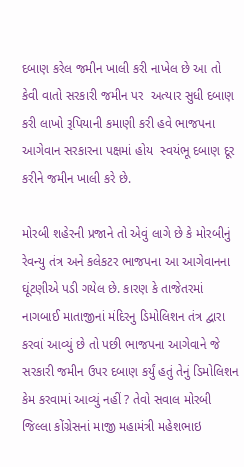દબાણ કરેલ જમીન ખાલી કરી નાખેલ છે આ તો કેવી વાતો સરકારી જમીન પર  અત્યાર સુધી દબાણ કરી લાખો રૂપિયાની કમાણી કરી હવે ભાજપના આગેવાન સરકારના પક્ષમાં હોય  સ્વયંભૂ દબાણ દૂર કરીને જમીન ખાલી કરે છે.

મોરબી શહેરની પ્રજાને તો એવું લાગે છે કે મોરબીનું રેવન્યુ તંત્ર અને કલેકટર ભાજપના આ આગેવાનના ઘૂંટણીએ પડી ગયેલ છે. કારણ કે તાજેતરમાં નાગબાઈ માતાજીનાં મંદિરનુ ડિમોલિશન તંત્ર દ્વારા કરવાં આવ્યું છે તો પછી ભાજપના આગેવાને જે સરકારી જમીન ઉપર દબાણ કર્યું હતું તેનું ડિમોલિશન કેમ કરવામાં આવ્યું નહીં ? તેવો સવાલ મોરબી જિલ્લા કોંગ્રેસનાં માજી મહામંત્રી મહેશભાઇ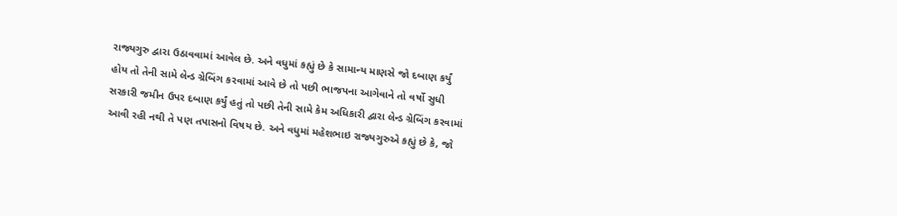રાજ્યગુરુ દ્વારા ઉઠાવવામાં આવેલ છે. અને વધુમાં કહ્યું છે કે સામાન્ય માણસે જો દબાણ કર્યું હોય તો તેની સામે લેન્ડ ગ્રેબિંગ કરવામાં આવે છે તો પછી ભાજપના આગેવાને તો વર્ષો સુધી સરકારી જમીન ઉપર દબાણ કર્યું હતું તો પછી તેની સામે કેમ અધિકારી દ્વારા લેન્ડ ગ્રેબિંગ કરવામાં આવી રહી નથી તે પણ તપાસનો વિષય છે. અને વધુમાં મહેશભાઇ રાજ્યગુરુએ કહ્યું છે કે, જો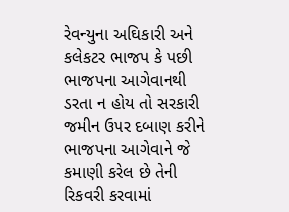રેવન્યુના અઘિકારી અને કલેકટર ભાજપ કે પછી ભાજપના આગેવાનથી ડરતા ન હોય તો સરકારી જમીન ઉપર દબાણ કરીને ભાજપના આગેવાને જે કમાણી કરેલ છે તેની રિકવરી કરવામાં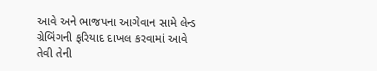આવે અને ભાજપના આગેવાન સામે લેન્ડ ગ્રેબિંગની ફરિયાદ દાખલ કરવામાં આવે તેવી તેની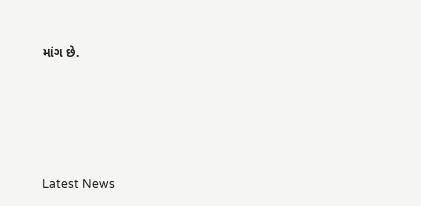માંગ છે.






Latest News